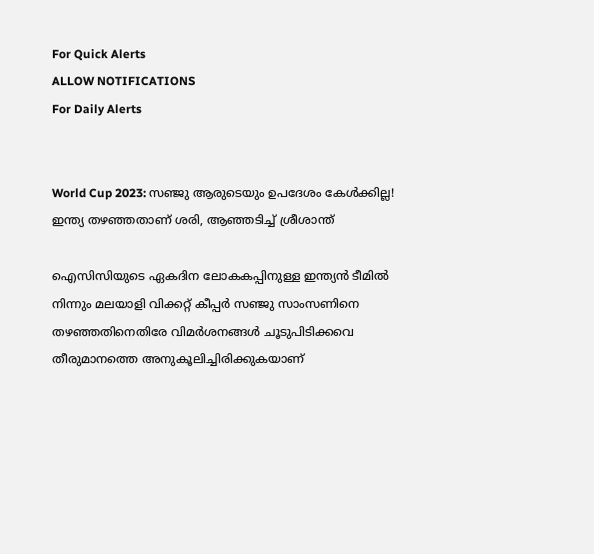For Quick Alerts
ALLOW NOTIFICATIONS
For Daily Alerts


World Cup 2023: സഞ്ജു ആരുടെയും ഉപദേശം കേള്‍ക്കില്ല! ഇന്ത്യ തഴഞ്ഞതാണ് ശരി, ആഞ്ഞടിച്ച് ശ്രീശാന്ത്

ഐസിസിയുടെ ഏകദിന ലോകകപ്പിനുള്ള ഇന്ത്യന്‍ ടീമില്‍ നിന്നും മലയാളി വിക്കറ്റ് കീപ്പര്‍ സഞ്ജു സാംസണിനെ തഴഞ്ഞതിനെതിരേ വിമര്‍ശനങ്ങള്‍ ചൂടുപിടിക്കവെ തീരുമാനത്തെ അനുകൂലിച്ചിരിക്കുകയാണ്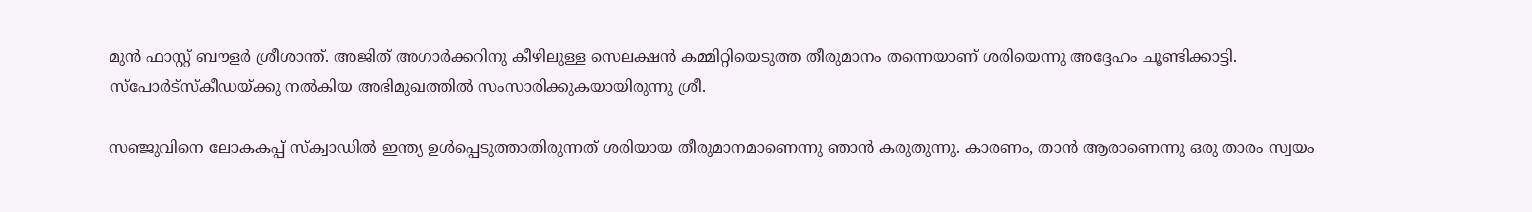മുന്‍ ഫാസ്റ്റ് ബൗളര്‍ ശ്രീശാന്ത്. അജിത് അഗാര്‍ക്കറിനു കീഴിലുള്ള സെലക്ഷന്‍ കമ്മിറ്റിയെടുത്ത തീരുമാനം തന്നെയാണ് ശരിയെന്നു അദ്ദേഹം ചൂണ്ടിക്കാട്ടി. സ്‌പോര്‍ട്‌സ്‌കീഡയ്ക്കു നല്‍കിയ അഭിമുഖത്തില്‍ സംസാരിക്കുകയായിരുന്നു ശ്രീ.

സഞ്ജുവിനെ ലോകകപ്പ് സ്‌ക്വാഡില്‍ ഇന്ത്യ ഉള്‍പ്പെടുത്താതിരുന്നത് ശരിയായ തീരുമാനമാണെന്നു ഞാന്‍ കരുതുന്നു. കാരണം, താന്‍ ആരാണെന്നു ഒരു താരം സ്വയം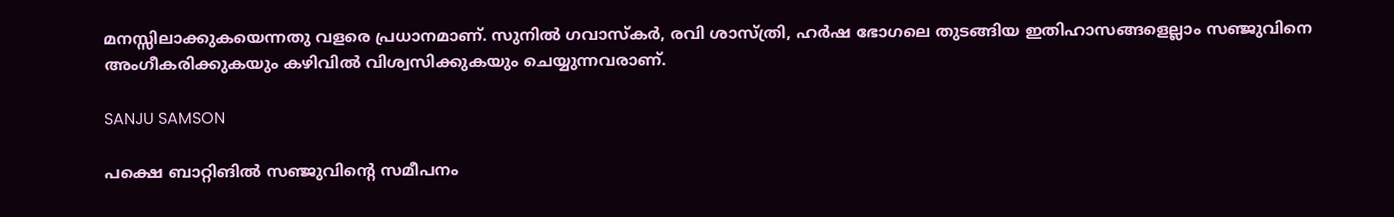മനസ്സിലാക്കുകയെന്നതു വളരെ പ്രധാനമാണ്. സുനില്‍ ഗവാസ്‌കര്‍, രവി ശാസ്ത്രി, ഹര്‍ഷ ഭോഗലെ തുടങ്ങിയ ഇതിഹാസങ്ങളെല്ലാം സഞ്ജുവിനെ അംഗീകരിക്കുകയും കഴിവില്‍ വിശ്വസിക്കുകയും ചെയ്യുന്നവരാണ്.

SANJU SAMSON

പക്ഷെ ബാറ്റിങില്‍ സഞ്ജുവിന്റെ സമീപനം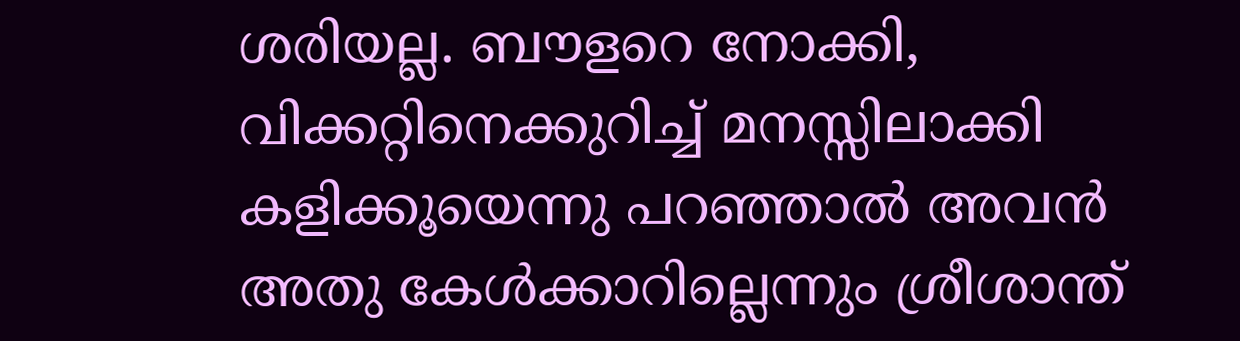ശരിയല്ല. ബൗളറെ നോക്കി, വിക്കറ്റിനെക്കുറിച്ച് മനസ്സിലാക്കി കളിക്കൂയെന്നു പറഞ്ഞാല്‍ അവന്‍ അതു കേള്‍ക്കാറില്ലെന്നും ശ്രീശാന്ത്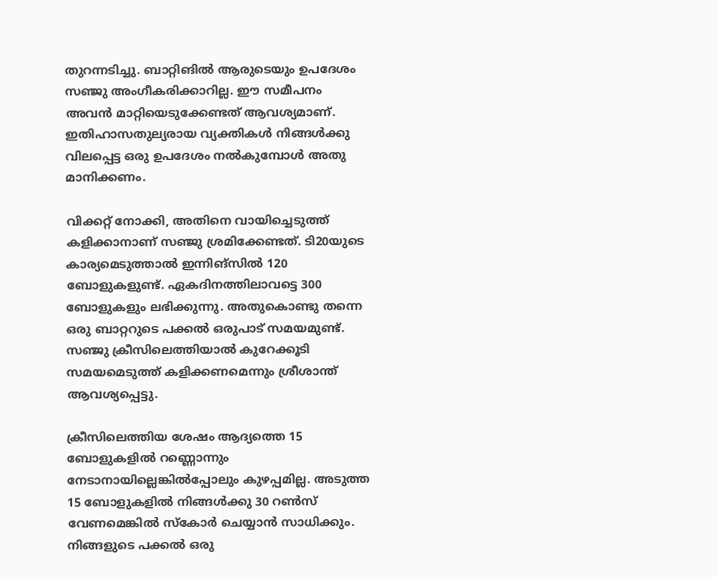തുറന്നടിച്ചു. ബാറ്റിങില്‍ ആരുടെയും ഉപദേശം സഞ്ജു അംഗീകരിക്കാറില്ല. ഈ സമീപനം അവന്‍ മാറ്റിയെടുക്കേണ്ടത് ആവശ്യമാണ്. ഇതിഹാസതുല്യരായ വ്യക്തികള്‍ നിങ്ങള്‍ക്കു വിലപ്പെട്ട ഒരു ഉപദേശം നല്‍കുമ്പോള്‍ അതു മാനിക്കണം.

വിക്കറ്റ് നോക്കി, അതിനെ വായിച്ചെടുത്ത് കളിക്കാനാണ് സഞ്ജു ശ്രമിക്കേണ്ടത്. ടി20യുടെ കാര്യമെടുത്താല്‍ ഇന്നിങ്‌സില്‍ 120 ബോളുകളുണ്ട്. ഏകദിനത്തിലാവട്ടെ 300 ബോളുകളും ലഭിക്കുന്നു. അതുകൊണ്ടു തന്നെ ഒരു ബാറ്ററുടെ പക്കല്‍ ഒരുപാട് സമയമുണ്ട്. സഞ്ജു ക്രീസിലെത്തിയാല്‍ കുറേക്കൂടി സമയമെടുത്ത് കളിക്കണമെന്നും ശ്രീശാന്ത് ആവശ്യപ്പെട്ടു.

ക്രീസിലെത്തിയ ശേഷം ആദ്യത്തെ 15 ബോളുകളില്‍ റണ്ണൊന്നും നേടാനായില്ലെങ്കില്‍പ്പോലും കുഴപ്പമില്ല. അടുത്ത 15 ബോളുകളില്‍ നിങ്ങള്‍ക്കു 30 റണ്‍സ് വേണമെങ്കില്‍ സ്‌കോര്‍ ചെയ്യാന്‍ സാധിക്കും. നിങ്ങളുടെ പക്കല്‍ ഒരു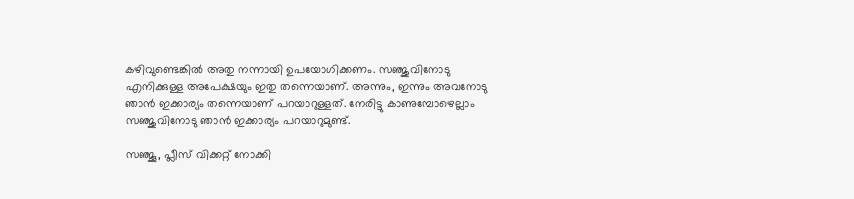കഴിവുണ്ടെങ്കില്‍ അതു നന്നായി ഉപയോഗിക്കണം. സഞ്ജുവിനോടു എനിക്കുള്ള അപേക്ഷയും ഇതു തന്നെയാണ്. അന്നും, ഇന്നും അവനോടു ഞാന്‍ ഇക്കാര്യം തന്നെയാണ് പറയാറുള്ളത്. നേരിട്ടു കാണുമ്പോഴെല്ലാം സഞ്ജുവിനോടു ഞാന്‍ ഇക്കാര്യം പറയാറുമുണ്ട്.

സഞ്ജൂ, പ്ലീസ് വിക്കറ്റ് നോക്കി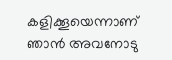കളിക്കൂയെന്നാണ് ഞാന്‍ അവനോടു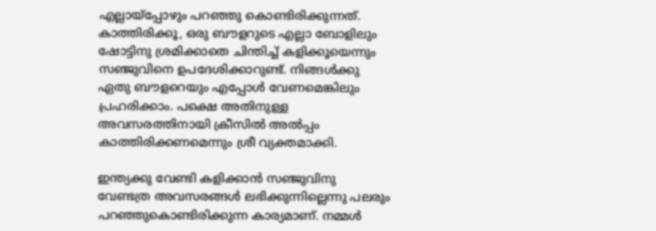എല്ലായ്‌പ്പോഴും പറഞ്ഞു കൊണ്ടിരിക്കുന്നത്. കാത്തിരിക്കൂ, ഒരു ബൗളറുടെ എല്ലാ ബോളിലും ഷോട്ടിനു ശ്രമിക്കാതെ ചിന്തിച്ച് കളിക്കൂയെന്നും സഞ്ജുവിനെ ഉപദേശിക്കാറുണ്ട്. നിങ്ങള്‍ക്കു ഏതു ബൗളറെയും എപ്പോള്‍ വേണമെങ്കിലും പ്രഹരിക്കാം. പക്ഷെ അതിനുള്ള അവസരത്തിനായി ക്രീസില്‍ അല്‍പ്പം കാത്തിരിക്കണമെന്നും ശ്രീ വ്യക്തമാക്കി.

ഇന്ത്യക്കു വേണ്ടി കളിക്കാന്‍ സഞ്ജുവിനു വേണ്ടത്ര അവസരങ്ങള്‍ ലഭിക്കുന്നില്ലെന്നു പലരും പറഞ്ഞുകൊണ്ടിരിക്കുന്ന കാര്യമാണ്. നമ്മള്‍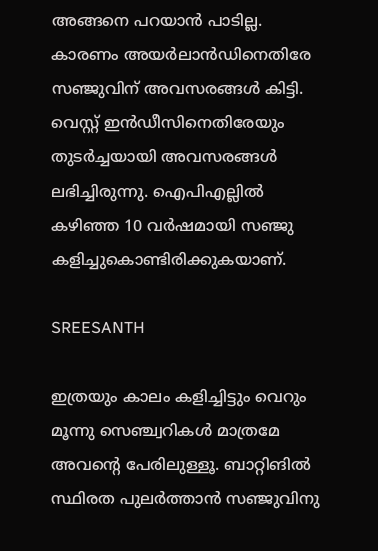അങ്ങനെ പറയാന്‍ പാടില്ല. കാരണം അയര്‍ലാന്‍ഡിനെതിരേ സഞ്ജുവിന് അവസരങ്ങള്‍ കിട്ടി. വെസ്റ്റ് ഇന്‍ഡീസിനെതിരേയും തുടര്‍ച്ചയായി അവസരങ്ങള്‍ ലഭിച്ചിരുന്നു. ഐപിഎല്ലില്‍ കഴിഞ്ഞ 10 വര്‍ഷമായി സഞ്ജു കളിച്ചുകൊണ്ടിരിക്കുകയാണ്.

SREESANTH

ഇത്രയും കാലം കളിച്ചിട്ടും വെറും മൂന്നു സെഞ്ച്വറികള്‍ മാത്രമേ അവന്റെ പേരിലുള്ളൂ. ബാറ്റിങില്‍ സ്ഥിരത പുലര്‍ത്താന്‍ സഞ്ജുവിനു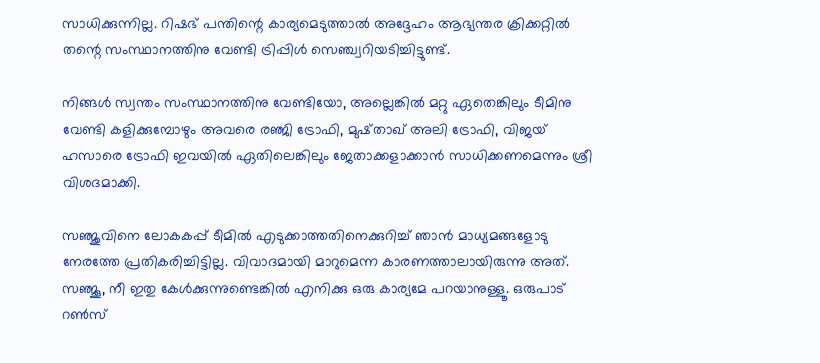സാധിക്കുന്നില്ല. റിഷഭ് പന്തിന്റെ കാര്യമെടുത്താല്‍ അദ്ദേഹം ആഭ്യന്തര ക്രിക്കറ്റില്‍ തന്റെ സംസ്ഥാനത്തിനു വേണ്ടി ട്രിപ്പിള്‍ സെഞ്ച്വറിയടിച്ചിട്ടുണ്ട്.

നിങ്ങള്‍ സ്വന്തം സംസ്ഥാനത്തിനു വേണ്ടിയോ, അല്ലെങ്കില്‍ മറ്റു ഏതെങ്കിലും ടീമിനു വേണ്ടി കളിക്കുമ്പോഴും അവരെ രഞ്ജി ട്രോഫി, മുഷ്താഖ് അലി ട്രോഫി, വിജയ് ഹസാരെ ട്രോഫി ഇവയില്‍ ഏതിലെങ്കിലും ജേതാക്കളാക്കാന്‍ സാധിക്കണമെന്നും ശ്രീ വിശദമാക്കി.

സഞ്ജുവിനെ ലോകകപ്പ് ടീമില്‍ എടുക്കാത്തതിനെക്കുറിച്ച് ഞാന്‍ മാധ്യമങ്ങളോടു നേരത്തേ പ്രതികരിച്ചിട്ടില്ല. വിവാദമായി മാറുമെന്ന കാരണത്താലായിരുന്നു അത്. സഞ്ജൂ, നീ ഇതു കേള്‍ക്കുന്നുണ്ടെങ്കില്‍ എനിക്കു ഒരു കാര്യമേ പറയാനുള്ളൂ. ഒരുപാട് റണ്‍സ്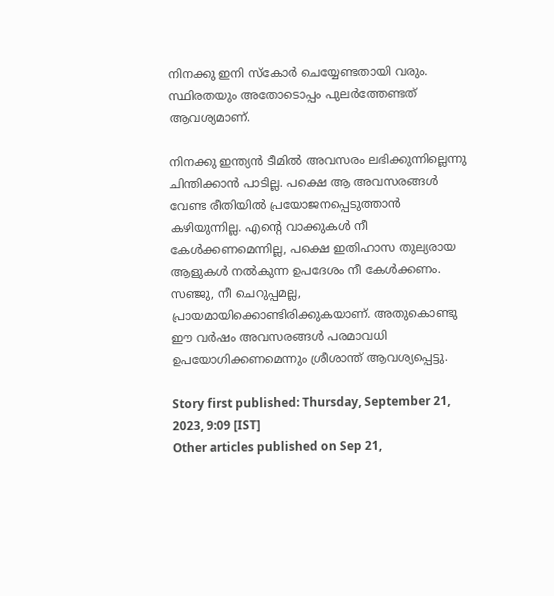നിനക്കു ഇനി സ്‌കോര്‍ ചെയ്യേണ്ടതായി വരും. സ്ഥിരതയും അതോടൊപ്പം പുലര്‍ത്തേണ്ടത് ആവശ്യമാണ്.

നിനക്കു ഇന്ത്യന്‍ ടീമില്‍ അവസരം ലഭിക്കുന്നില്ലെന്നു ചിന്തിക്കാന്‍ പാടില്ല. പക്ഷെ ആ അവസരങ്ങള്‍ വേണ്ട രീതിയില്‍ പ്രയോജനപ്പെടുത്താന്‍ കഴിയുന്നില്ല. എന്റെ വാക്കുകള്‍ നീ കേള്‍ക്കണമെന്നില്ല, പക്ഷെ ഇതിഹാസ തുല്യരായ ആളുകള്‍ നല്‍കുന്ന ഉപദേശം നീ കേള്‍ക്കണം. സഞ്ജു, നീ ചെറുപ്പമല്ല, പ്രായമായിക്കൊണ്ടിരിക്കുകയാണ്. അതുകൊണ്ടു ഈ വര്‍ഷം അവസരങ്ങള്‍ പരമാവധി ഉപയോഗിക്കണമെന്നും ശ്രീശാന്ത് ആവശ്യപ്പെട്ടു.

Story first published: Thursday, September 21, 2023, 9:09 [IST]
Other articles published on Sep 21,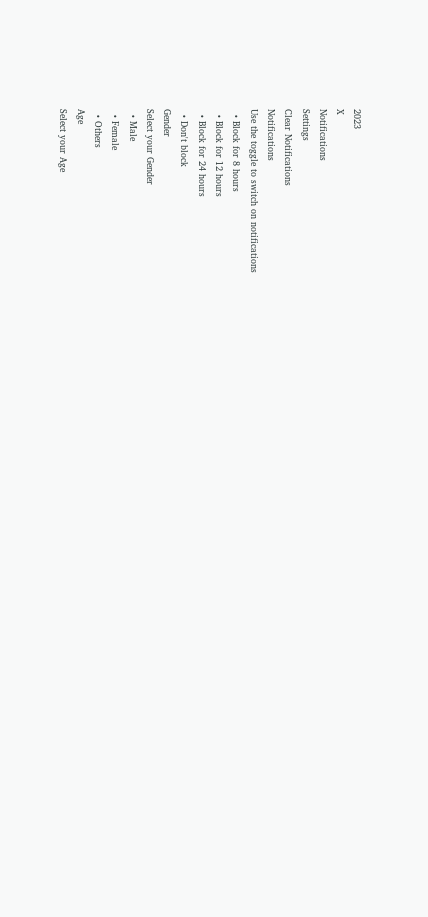2023
X
Notifications
Settings
Clear Notifications
Notifications
Use the toggle to switch on notifications
  • Block for 8 hours
  • Block for 12 hours
  • Block for 24 hours
  • Don't block
Gender
Select your Gender
  • Male
  • Female
  • Others
Age
Select your Age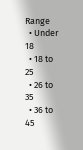Range
  • Under 18
  • 18 to 25
  • 26 to 35
  • 36 to 45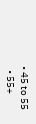• 45 to 55
  • 55+